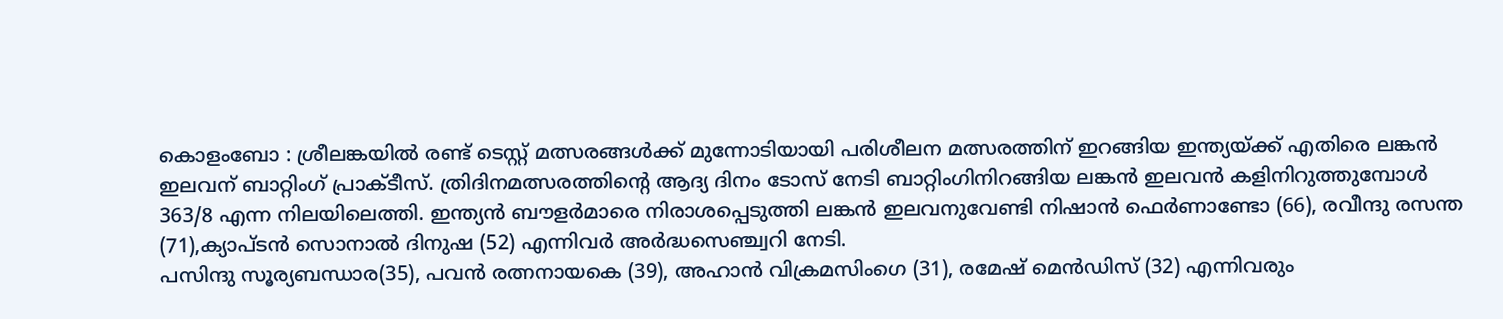കൊളംബോ : ശ്രീലങ്കയിൽ രണ്ട് ടെസ്റ്റ് മത്സരങ്ങൾക്ക് മുന്നോടിയായി പരിശീലന മത്സരത്തിന് ഇറങ്ങിയ ഇന്ത്യയ്ക്ക് എതിരെ ലങ്കൻ ഇലവന് ബാറ്റിംഗ് പ്രാക്ടീസ്. ത്രിദിനമത്സരത്തിന്റെ ആദ്യ ദിനം ടോസ് നേടി ബാറ്റിംഗിനിറങ്ങിയ ലങ്കൻ ഇലവൻ കളിനിറുത്തുമ്പോൾ 363/8 എന്ന നിലയിലെത്തി. ഇന്ത്യൻ ബൗളർമാരെ നിരാശപ്പെടുത്തി ലങ്കൻ ഇലവനുവേണ്ടി നിഷാൻ ഫെർണാണ്ടോ (66), രവീന്ദു രസന്ത (71),ക്യാപ്ടൻ സൊനാൽ ദിനുഷ (52) എന്നിവർ അർദ്ധസെഞ്ച്വറി നേടി.
പസിന്ദു സൂര്യബന്ധാര(35), പവൻ രത്നനായകെ (39), അഹാൻ വിക്രമസിംഗെ (31), രമേഷ് മെൻഡിസ് (32) എന്നിവരും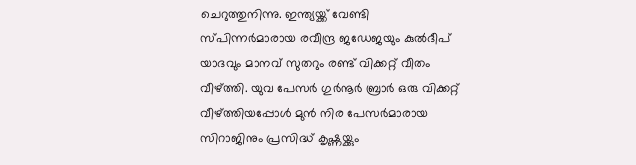ചെറുത്തുനിന്നു. ഇന്ത്യയ്ക്ക് വേണ്ടി സ്പിന്നർമാരായ രവീന്ദ്ര ജഡേജയും കുൽദീപ് യാദവും മാനവ് സുതറും രണ്ട് വിക്കറ്റ് വീതം വീഴ്ത്തി. യുവ പേസർ ഗുർനൂർ ബ്രാർ ഒരു വിക്കറ്റ് വീഴ്ത്തിയപ്പോൾ മുൻ നിര പേസർമാരായ സിറാജിനും പ്രസിദ്ധ് കൃഷ്ണയ്ക്കും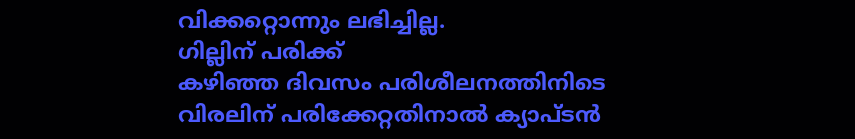വിക്കറ്റൊന്നും ലഭിച്ചില്ല.
ഗില്ലിന് പരിക്ക്
കഴിഞ്ഞ ദിവസം പരിശീലനത്തിനിടെ വിരലിന് പരിക്കേറ്റതിനാൽ ക്യാപ്ടൻ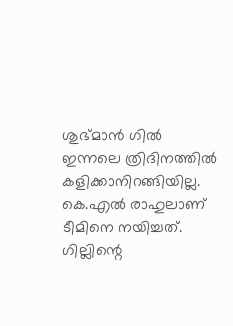ശുഭ്മാൻ ഗിൽ ഇന്നലെ ത്രിദിനത്തിൽ കളിക്കാനിറങ്ങിയില്ല. കെ.എൽ രാഹുലാണ് ടീമിനെ നയിച്ചത്. ഗില്ലിന്റെ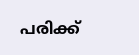പരിക്ക്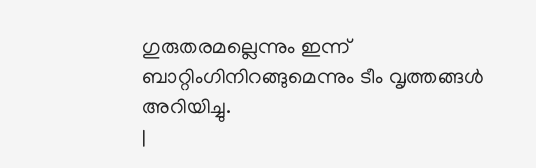ഗുരുതരമല്ലെന്നും ഇന്ന് ബാറ്റിംഗിനിറങ്ങുമെന്നും ടീം വൃത്തങ്ങൾ അറിയിച്ചു.
|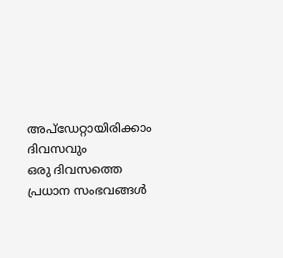അപ്ഡേറ്റായിരിക്കാം ദിവസവും
ഒരു ദിവസത്തെ പ്രധാന സംഭവങ്ങൾ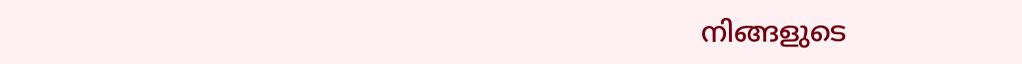നിങ്ങളുടെ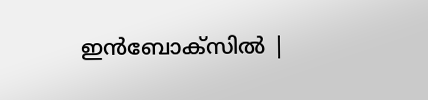ഇൻബോക്സിൽ |